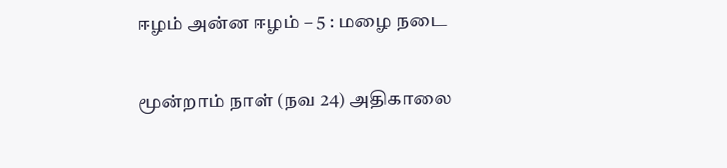ஈழம் அன்ன ஈழம் – 5 : மழை நடை

மூன்றாம் நாள் (நவ 24) அதிகாலை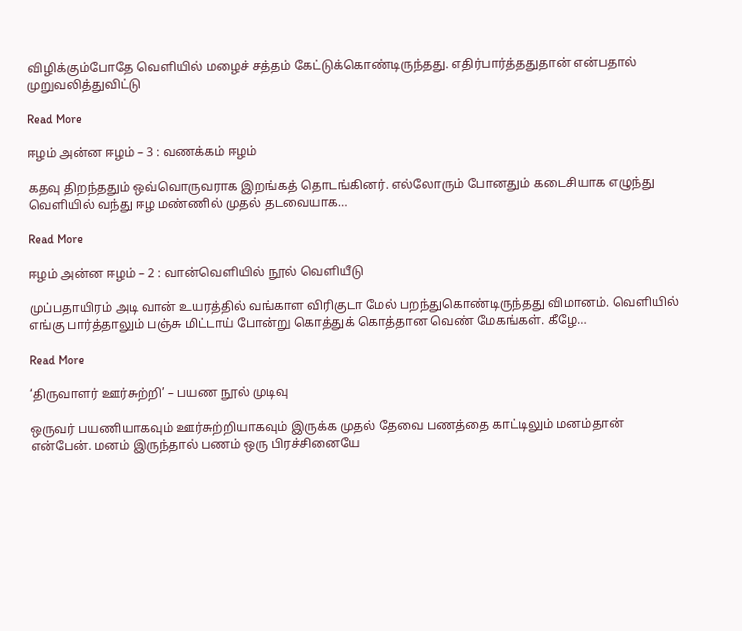விழிக்கும்போதே வெளியில் மழைச் சத்தம் கேட்டுக்கொண்டிருந்தது. எதிர்பார்த்ததுதான் என்பதால் முறுவலித்துவிட்டு

Read More

ஈழம் அன்ன ஈழம் – 3 : வணக்கம் ஈழம்

கதவு திறந்ததும் ஒவ்வொருவராக இறங்கத் தொடங்கினர். எல்லோரும் போனதும் கடைசியாக எழுந்து வெளியில் வந்து ஈழ மண்ணில் முதல் தடவையாக…

Read More

ஈழம் அன்ன ஈழம் – 2 : வான்வெளியில் நூல் வெளியீடு

முப்பதாயிரம் அடி வான் உயரத்தில் வங்காள விரிகுடா மேல் பறந்துகொண்டிருந்தது விமானம். வெளியில் எங்கு பார்த்தாலும் பஞ்சு மிட்டாய் போன்று கொத்துக் கொத்தான வெண் மேகங்கள். கீழே…

Read More

‘திருவாளர் ஊர்சுற்றி’ – பயண நூல் முடிவு

ஒருவர் பயணியாகவும் ஊர்சுற்றியாகவும் இருக்க முதல் தேவை பணத்தை காட்டிலும் மனம்தான் என்பேன். மனம் இருந்தால் பணம் ஒரு பிரச்சினையே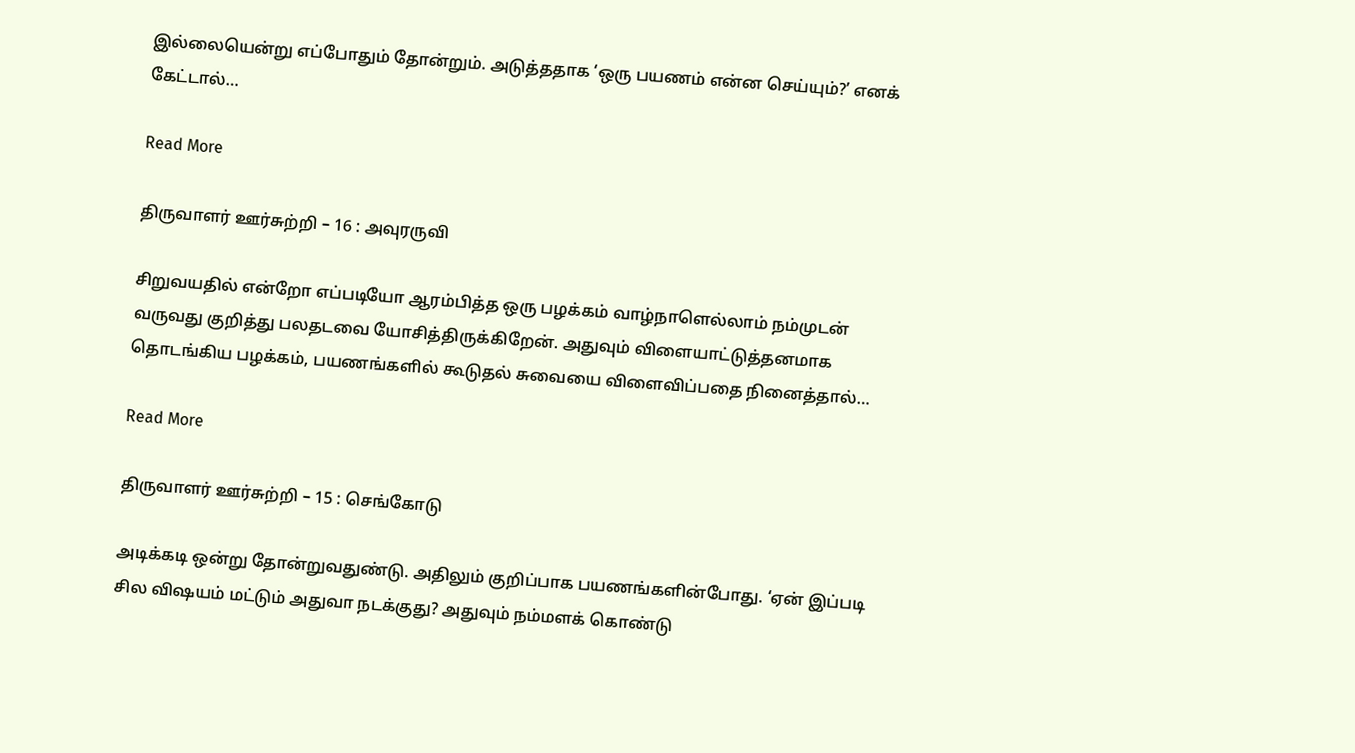இல்லையென்று எப்போதும் தோன்றும். அடுத்ததாக ‘ஒரு பயணம் என்ன செய்யும்?’ எனக் கேட்டால்…

Read More

திருவாளர் ஊர்சுற்றி – 16 : அவுரருவி

சிறுவயதில் என்றோ எப்படியோ ஆரம்பித்த ஒரு பழக்கம் வாழ்நாளெல்லாம் நம்முடன் வருவது குறித்து பலதடவை யோசித்திருக்கிறேன். அதுவும் விளையாட்டுத்தனமாக தொடங்கிய பழக்கம், பயணங்களில் கூடுதல் சுவையை விளைவிப்பதை நினைத்தால்…

Read More

திருவாளர் ஊர்சுற்றி – 15 : செங்கோடு

அடிக்கடி ஒன்று தோன்றுவதுண்டு. அதிலும் குறிப்பாக பயணங்களின்போது. ‘ஏன் இப்படி சில விஷயம் மட்டும் அதுவா நடக்குது? அதுவும் நம்மளக் கொண்டு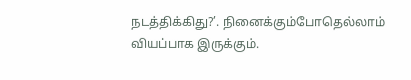நடத்திக்கிது?’. நினைக்கும்போதெல்லாம் வியப்பாக இருக்கும்.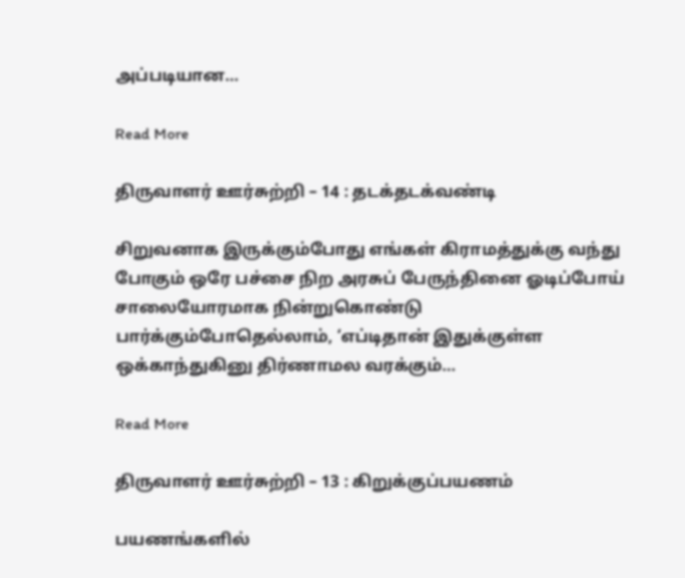அப்படியான…

Read More

திருவாளர் ஊர்சுற்றி – 14 : தடக்தடக்வண்டி

சிறுவனாக இருக்கும்போது எங்கள் கிராமத்துக்கு வந்து போகும் ஒரே பச்சை நிற அரசுப் பேருந்தினை ஓடிப்போய் சாலையோரமாக நின்றுகொண்டு பார்க்கும்போதெல்லாம், ‘எப்டிதான் இதுக்குள்ள ஒக்காந்துகினு திர்ணாமல வரக்கும்…

Read More

திருவாளர் ஊர்சுற்றி – 13 : கிறுக்குப்பயணம்

பயணங்களில்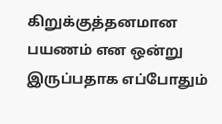கிறுக்குத்தனமான பயணம் என ஒன்று இருப்பதாக எப்போதும்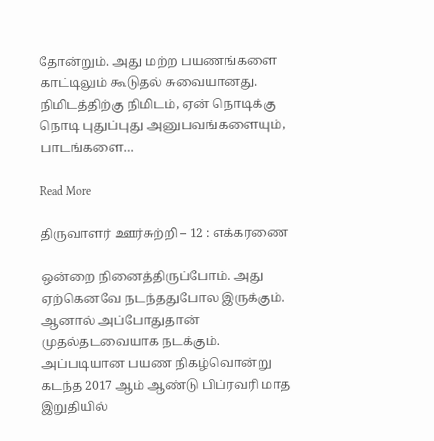தோன்றும். அது மற்ற பயணங்களை காட்டிலும் கூடுதல் சுவையானது. நிமிடத்திற்கு நிமிடம், ஏன் நொடிக்கு நொடி புதுப்புது அனுபவங்களையும், பாடங்களை…

Read More

திருவாளர் ஊர்சுற்றி – 12 : எக்கரணை

ஒன்றை நினைத்திருப்போம். அது ஏற்கெனவே நடந்ததுபோல இருக்கும். ஆனால் அப்போதுதான் முதல்தடவையாக நடக்கும். அப்படியான பயண நிகழ்வொன்று கடந்த 2017 ஆம் ஆண்டு பிப்ரவரி மாத இறுதியில்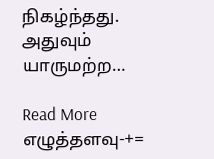நிகழ்ந்தது. அதுவும் யாருமற்ற…

Read More
எழுத்தளவு-+=